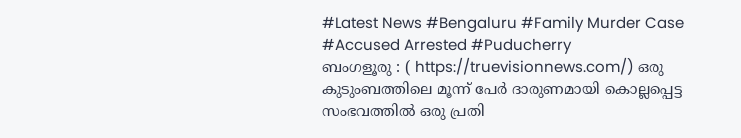#Latest News #Bengaluru #Family Murder Case #Accused Arrested #Puducherry
ബംഗളൂരു : ( https://truevisionnews.com/) ഒരു കുടുംബത്തിലെ മൂന്ന് പേർ ദാരുണമായി കൊല്ലപ്പെട്ട സംഭവത്തിൽ ഒരു പ്രതി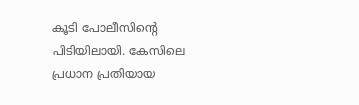കൂടി പോലീസിന്റെ പിടിയിലായി. കേസിലെ പ്രധാന പ്രതിയായ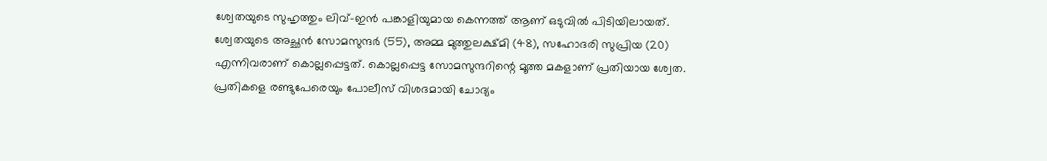ശ്വേതയുടെ സുഹൃത്തും ലിവ്-ഇൻ പങ്കാളിയുമായ കെന്നത്ത് ആണ് ഒടുവിൽ പിടിയിലായത്.
ശ്വേതയുടെ അച്ഛൻ സോമസുന്ദർ (55), അമ്മ മുത്തുലക്ഷ്മി (48), സഹോദരി സുപ്രിയ (20) എന്നിവരാണ് കൊല്ലപ്പെട്ടത്. കൊല്ലപ്പെട്ട സോമസുന്ദറിന്റെ മൂത്ത മകളാണ് പ്രതിയായ ശ്വേത. പ്രതികളെ രണ്ടുപേരെയും പോലീസ് വിശദമായി ചോദ്യം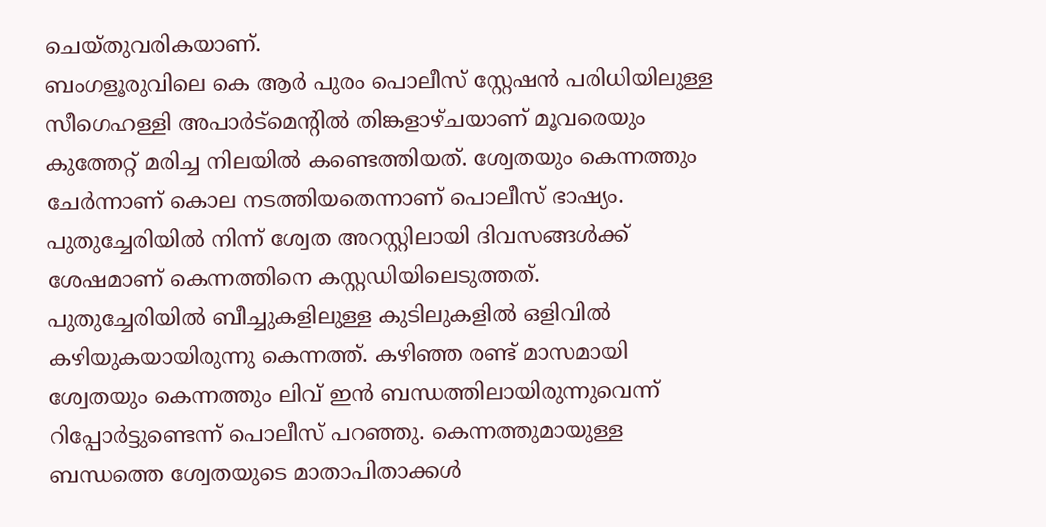ചെയ്തുവരികയാണ്.
ബംഗളൂരുവിലെ കെ ആർ പുരം പൊലീസ് സ്റ്റേഷൻ പരിധിയിലുള്ള സീഗെഹള്ളി അപാർട്മെന്റിൽ തിങ്കളാഴ്ചയാണ് മൂവരെയും കുത്തേറ്റ് മരിച്ച നിലയിൽ കണ്ടെത്തിയത്. ശ്വേതയും കെന്നത്തും ചേർന്നാണ് കൊല നടത്തിയതെന്നാണ് പൊലീസ് ഭാഷ്യം. പുതുച്ചേരിയിൽ നിന്ന് ശ്വേത അറസ്റ്റിലായി ദിവസങ്ങൾക്ക് ശേഷമാണ് കെന്നത്തിനെ കസ്റ്റഡിയിലെടുത്തത്.
പുതുച്ചേരിയിൽ ബീച്ചുകളിലുള്ള കുടിലുകളിൽ ഒളിവിൽ കഴിയുകയായിരുന്നു കെന്നത്ത്. കഴിഞ്ഞ രണ്ട് മാസമായി ശ്വേതയും കെന്നത്തും ലിവ് ഇൻ ബന്ധത്തിലായിരുന്നുവെന്ന് റിപ്പോർട്ടുണ്ടെന്ന് പൊലീസ് പറഞ്ഞു. കെന്നത്തുമായുള്ള ബന്ധത്തെ ശ്വേതയുടെ മാതാപിതാക്കൾ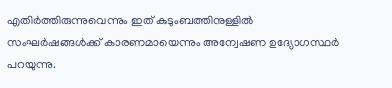എതിർത്തിരുന്നുവെന്നും ഇത് കുടുംബത്തിനുള്ളിൽ സംഘർഷങ്ങൾക്ക് കാരണമായെന്നും അന്വേഷണ ഉദ്യോഗസ്ഥർ പറയുന്നു.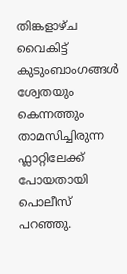തിങ്കളാഴ്ച വൈകിട്ട് കുടുംബാംഗങ്ങൾ ശ്വേതയും കെന്നത്തും താമസിച്ചിരുന്ന ഫ്ലാറ്റിലേക്ക് പോയതായി പൊലീസ് പറഞ്ഞു.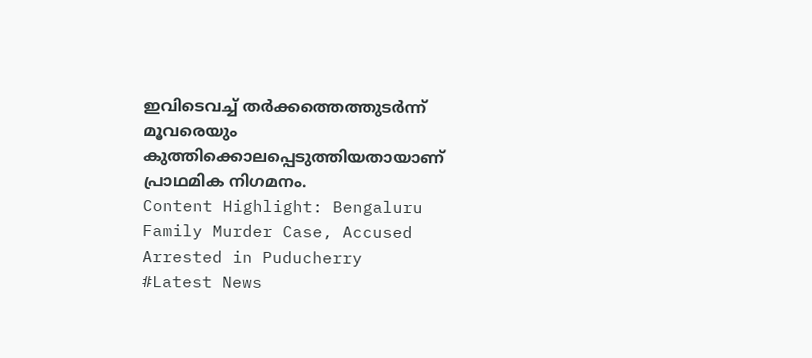ഇവിടെവച്ച് തർക്കത്തെത്തുടർന്ന് മൂവരെയും കുത്തിക്കൊലപ്പെടുത്തിയതായാണ് പ്രാഥമിക നിഗമനം.
Content Highlight: Bengaluru Family Murder Case, Accused Arrested in Puducherry
#Latest News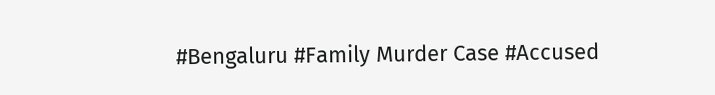#Bengaluru #Family Murder Case #Accused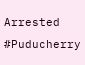Arrested #Puducherry